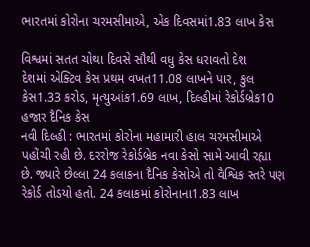ભારતમાં કોરોના ચરમસીમાએ, એક દિવસમાં1.83 લાખ કેસ

વિશ્વમાં સતત ચોથા દિવસે સૌથી વધુ કેસ ધરાવતો દેશ
દેશમાં એક્ટિવ કેસ પ્રથમ વખત11.08 લાખને પાર, કુલ કેસ1.33 કરોડ, મૃત્યુઆંક1.69 લાખ, દિલ્હીમાં રેકોર્ડબ્રેક10 હજાર દૈનિક કેસ
નવી દિલ્હી : ભારતમાં કોરોના મહામારી હાલ ચરમસીમાએ પહોંચી રહી છે. દરરોજ રેકોર્ડબ્રેક નવા કેસો સામે આવી રહ્યા છે. જ્યારે છેલ્લા 24 કલાકના દૈનિક કેસોએ તો વૈશ્વિક સ્તરે પણ રેકોર્ડ તોડયો હતો. 24 કલાકમાં કોરોનાના1.83 લાખ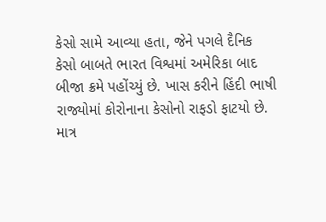કેસો સામે આવ્યા હતા, જેને પગલે દૈનિક કેસો બાબતે ભારત વિશ્વમાં અમેરિકા બાદ બીજા ક્રમે પહોંચ્યું છે. ખાસ કરીને હિંદી ભાષી રાજ્યોમાં કોરોનાના કેસોનો રાફડો ફાટયો છે.
માત્ર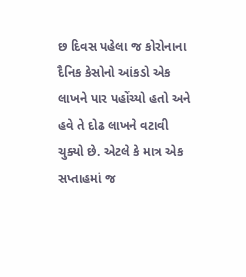છ દિવસ પહેલા જ કોરોનાના દૈનિક કેસોનો આંકડો એક લાખને પાર પહોંચ્યો હતો અને હવે તે દોઢ લાખને વટાવી ચુક્યો છે. એટલે કે માત્ર એક સપ્તાહમાં જ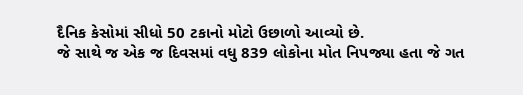દૈનિક કેસોમાં સીધો 50 ટકાનો મોટો ઉછાળો આવ્યો છે.
જે સાથે જ એક જ દિવસમાં વધુ 839 લોકોના મોત નિપજ્યા હતા જે ગત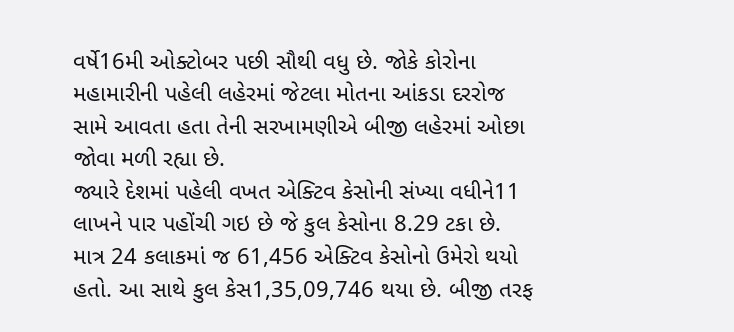વર્ષે16મી ઓક્ટોબર પછી સૌથી વધુ છે. જોકે કોરોના મહામારીની પહેલી લહેરમાં જેટલા મોતના આંકડા દરરોજ સામે આવતા હતા તેની સરખામણીએ બીજી લહેરમાં ઓછા જોવા મળી રહ્યા છે.
જ્યારે દેશમાં પહેલી વખત એક્ટિવ કેસોની સંખ્યા વધીને11 લાખને પાર પહોંચી ગઇ છે જે કુલ કેસોના 8.29 ટકા છે. માત્ર 24 કલાકમાં જ 61,456 એક્ટિવ કેસોનો ઉમેરો થયો હતો. આ સાથે કુલ કેસ1,35,09,746 થયા છે. બીજી તરફ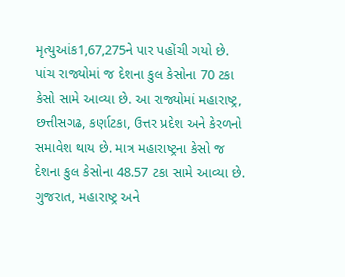મૃત્યુઆંક1,67,275ને પાર પહોંચી ગયો છે.
પાંચ રાજ્યોમાં જ દેશના કુલ કેસોના 70 ટકા કેસો સામે આવ્યા છે. આ રાજ્યોમાં મહારાષ્ટ્ર, છત્તીસગઢ, કર્ણાટકા, ઉત્તર પ્રદેશ અને કેરળનો સમાવેશ થાય છે. માત્ર મહારાષ્ટ્રના કેસો જ દેશના કુલ કેસોના 48.57 ટકા સામે આવ્યા છે. ગુજરાત, મહારાષ્ટ્ર અને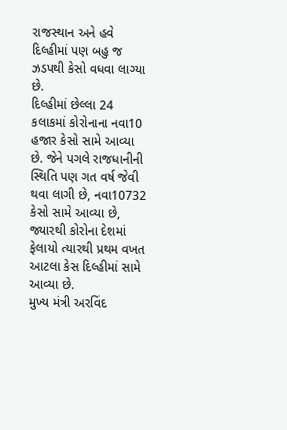રાજસ્થાન અને હવે દિલ્હીમાં પણ બહુ જ ઝડપથી કેસો વધવા લાગ્યા છે.
દિલ્હીમાં છેલ્લા 24 કલાકમાં કોરોનાના નવા10 હજાર કેસો સામે આવ્યા છે. જેને પગલે રાજધાનીની સ્થિતિ પણ ગત વર્ષ જેવી થવા લાગી છે, નવા10732 કેસો સામે આવ્યા છે, જ્યારથી કોરોના દેશમાં ફેલાયો ત્યારથી પ્રથમ વખત આટલા કેસ દિલ્હીમાં સામે આવ્યા છે.
મુખ્ય મંત્રી અરવિંદ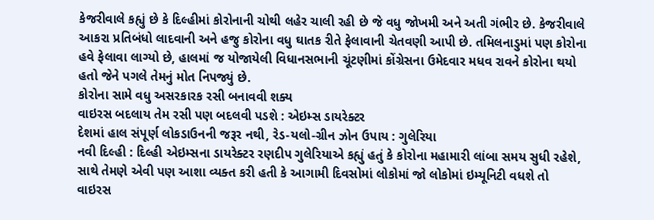કેજરીવાલે કહ્યું છે કે દિલ્હીમાં કોરોનાની ચોથી લહેર ચાલી રહી છે જે વધુ જોખમી અને અતી ગંભીર છે. કેજરીવાલે આકરા પ્રતિબંધો લાદવાની અને હજુ કોરોના વધુ ઘાતક રીતે ફેલાવાની ચેતવણી આપી છે. તમિલનાડુમાં પણ કોરોના હવે ફેલાવા લાગ્યો છે, હાલમાં જ યોજાયેલી વિધાનસભાની ચૂંટણીમાં કોંગ્રેસના ઉમેદવાર મધવ રાવને કોરોના થયો હતો જેને પગલે તેમનું મોત નિપજ્યું છે.
કોરોના સામે વધુ અસરકારક રસી બનાવવી શક્ય
વાઇરસ બદલાય તેમ રસી પણ બદલવી પડશે : એઇમ્સ ડાયરેક્ટર
દેશમાં હાલ સંપૂર્ણ લોકડાઉનની જરૂર નથી, રેડ-યલો-ગ્રીન ઝોન ઉપાય : ગુલેરિયા
નવી દિલ્હી : દિલ્હી એઇમ્સના ડાયરેક્ટર રણદીપ ગુલેરિયાએ કહ્યું હતું કે કોરોના મહામારી લાંબા સમય સુધી રહેશે, સાથે તેમણે એવી પણ આશા વ્યક્ત કરી હતી કે આગામી દિવસોમાં લોકોમાં જો લોકોમાં ઇમ્યૂનિટી વધશે તો વાઇરસ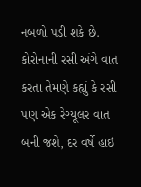નબળો પડી શકે છે.
કોરોનાની રસી અંગે વાત કરતા તેમણે કહ્યું કે રસી પણ એક રેગ્યૂલર વાત બની જશે, દર વર્ષે હાઇ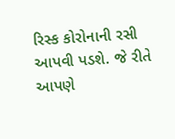રિસ્ક કોરોનાની રસી આપવી પડશે. જે રીતે આપણે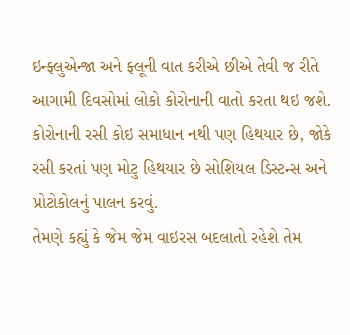ઇન્ફ્લુએન્જા અને ફ્લૂની વાત કરીએ છીએ તેવી જ રીતે આગામી દિવસોમાં લોકો કોરોનાની વાતો કરતા થઇ જશે. કોરોનાની રસી કોઇ સમાધાન નથી પણ હિથયાર છે, જોકે રસી કરતાં પણ મોટુ હિથયાર છે સોશિયલ ડિસ્ટન્સ અને પ્રોટોકોલનું પાલન કરવું.
તેમણે કહ્યું કે જેમ જેમ વાઇરસ બદલાતો રહેશે તેમ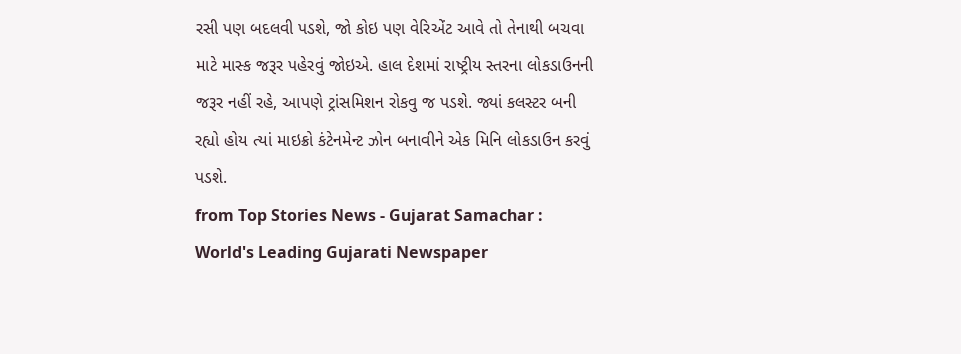રસી પણ બદલવી પડશે, જો કોઇ પણ વેરિએંટ આવે તો તેનાથી બચવા માટે માસ્ક જરૂર પહેરવું જોઇએ. હાલ દેશમાં રાષ્ટ્રીય સ્તરના લોકડાઉનની જરૂર નહીં રહે, આપણે ટ્રાંસમિશન રોકવુ જ પડશે. જ્યાં કલસ્ટર બની રહ્યો હોય ત્યાં માઇક્રો કંટેનમેન્ટ ઝોન બનાવીને એક મિનિ લોકડાઉન કરવું પડશે.
from Top Stories News - Gujarat Samachar : World's Leading Gujarati Newspaper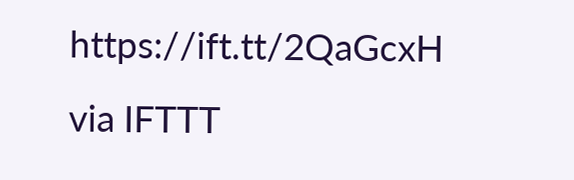https://ift.tt/2QaGcxH
via IFTTT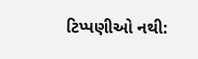ટિપ્પણીઓ નથી: